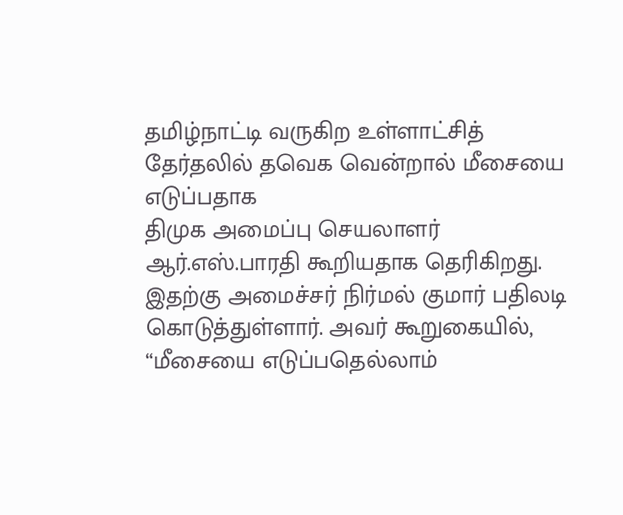தமிழ்நாட்டி வருகிற உள்ளாட்சித் தேர்தலில் தவெக வென்றால் மீசையை எடுப்பதாக
திமுக அமைப்பு செயலாளர் ஆர்.எஸ்.பாரதி கூறியதாக தெரிகிறது. இதற்கு அமைச்சர் நிர்மல் குமார் பதிலடி கொடுத்துள்ளார். அவர் கூறுகையில், “மீசையை எடுப்பதெல்லாம்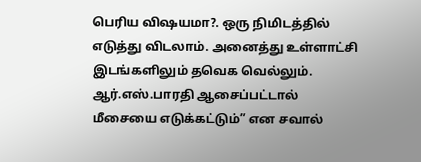பெரிய விஷயமா?. ஒரு நிமிடத்தில் எடுத்து விடலாம். அனைத்து உள்ளாட்சி இடங்களிலும் தவெக வெல்லும். ஆர்.எஸ்.பாரதி ஆசைப்பட்டால் மீசையை எடுக்கட்டும்” என சவால்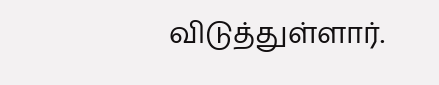விடுத்துள்ளார்.